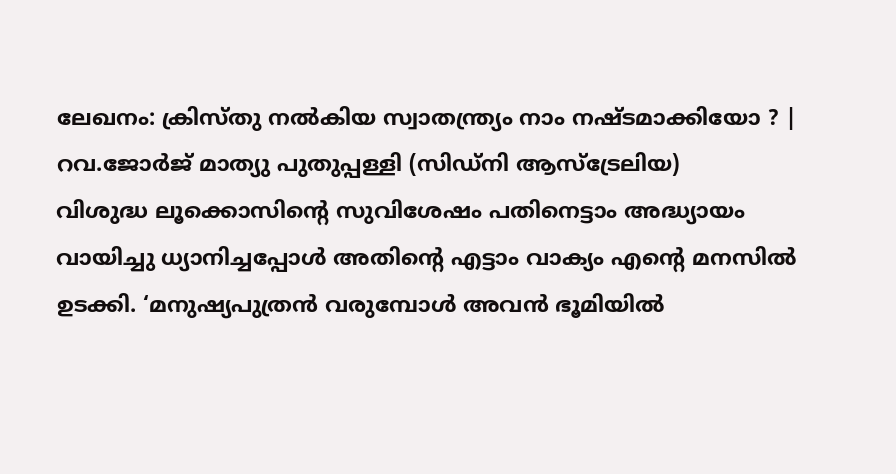ലേഖനം: ക്രിസ്തു നൽകിയ സ്വാതന്ത്ര്യം നാം നഷ്ടമാക്കിയോ ? | റവ.ജോർജ് മാത്യു പുതുപ്പള്ളി (സിഡ്നി ആസ്ട്രേലിയ)
വിശുദ്ധ ലൂക്കൊസിന്റെ സുവിശേഷം പതിനെട്ടാം അദ്ധ്യായം വായിച്ചു ധ്യാനിച്ചപ്പോൾ അതിന്റെ എട്ടാം വാക്യം എന്റെ മനസിൽ ഉടക്കി. ‘മനുഷ്യപുത്രൻ വരുമ്പോൾ അവൻ ഭൂമിയിൽ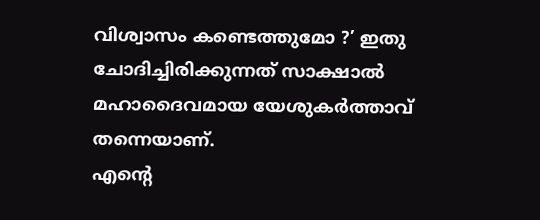വിശ്വാസം കണ്ടെത്തുമോ ?’ ഇതു ചോദിച്ചിരിക്കുന്നത് സാക്ഷാൽ മഹാദൈവമായ യേശുകർത്താവ് തന്നെയാണ്.
എന്റെ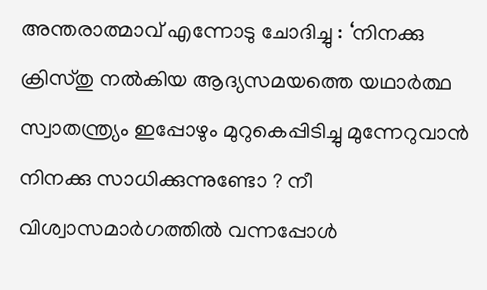അന്തരാത്മാവ് എന്നോടു ചോദിച്ചു : ‘നിനക്കു ക്രിസ്തു നൽകിയ ആദ്യസമയത്തെ യഥാർത്ഥ സ്വാതന്ത്ര്യം ഇപ്പോഴും മുറുകെപ്പിടിച്ചു മുന്നേറുവാൻ നിനക്കു സാധിക്കുന്നുണ്ടോ ? നീ വിശ്വാസമാർഗത്തിൽ വന്നപ്പോൾ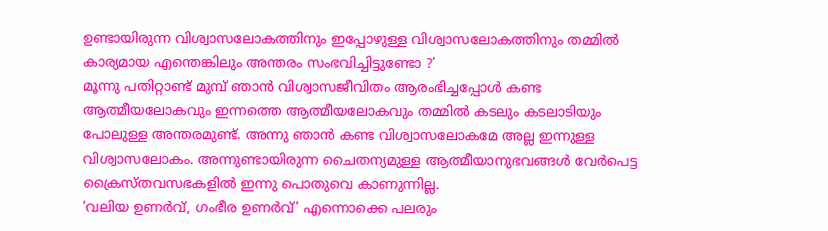ഉണ്ടായിരുന്ന വിശ്വാസലോകത്തിനും ഇപ്പോഴുള്ള വിശ്വാസലോകത്തിനും തമ്മിൽ കാര്യമായ എന്തെങ്കിലും അന്തരം സംഭവിച്ചിട്ടുണ്ടോ ?’
മൂന്നു പതിറ്റാണ്ട് മുമ്പ് ഞാൻ വിശ്വാസജീവിതം ആരംഭിച്ചപ്പോൾ കണ്ട ആത്മീയലോകവും ഇന്നത്തെ ആത്മീയലോകവും തമ്മിൽ കടലും കടലാടിയും പോലുള്ള അന്തരമുണ്ട്. അന്നു ഞാൻ കണ്ട വിശ്വാസലോകമേ അല്ല ഇന്നുള്ള വിശ്വാസലോകം. അന്നുണ്ടായിരുന്ന ചൈതന്യമുള്ള ആത്മീയാനുഭവങ്ങൾ വേർപെട്ട ക്രൈസ്തവസഭകളിൽ ഇന്നു പൊതുവെ കാണുന്നില്ല.
‘വലിയ ഉണർവ്, ഗംഭീര ഉണർവ്’ എന്നൊക്കെ പലരും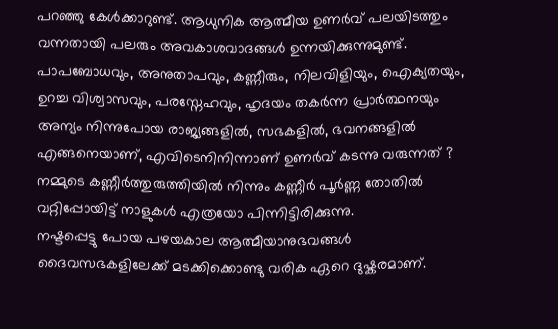പറഞ്ഞു കേൾക്കാറുണ്ട്. ആധുനിക ആത്മീയ ഉണർവ് പലയിടത്തും വന്നതായി പലരും അവകാശവാദങ്ങൾ ഉന്നയിക്കുന്നുമുണ്ട്. പാപബോധവും, അനുതാപവും, കണ്ണീരും, നിലവിളിയും, ഐക്യതയും, ഉറച്ച വിശ്വാസവും, പരസ്നേഹവും, ഹൃദയം തകർന്ന പ്രാർത്ഥനയും അന്യം നിന്നുപോയ രാജ്യങ്ങളിൽ, സഭകളിൽ, ഭവനങ്ങളിൽ എങ്ങനെയാണ്, എവിടെനിനിന്നാണ് ഉണർവ് കടന്നു വരുന്നത് ? നമ്മുടെ കണ്ണീർത്തുരുത്തിയിൽ നിന്നും കണ്ണീർ പൂർണ്ണ തോതിൽ വറ്റിപ്പോയിട്ട് നാളുകൾ എത്രയോ പിന്നിട്ടിരിക്കുന്നു.
നഷ്ടപ്പെട്ടു പോയ പഴയകാല ആത്മീയാനുഭവങ്ങൾ ദൈവസഭകളിലേക്ക് മടക്കിക്കൊണ്ടു വരിക ഏറെ ദുഷ്കരമാണ്.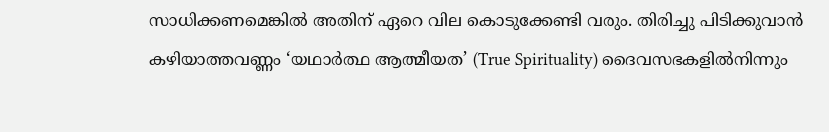സാധിക്കണമെങ്കിൽ അതിന് ഏറെ വില കൊടുക്കേണ്ടി വരും. തിരിച്ചു പിടിക്കുവാൻ കഴിയാത്തവണ്ണം ‘യഥാർത്ഥ ആത്മീയത’ (True Spirituality) ദൈവസഭകളിൽനിന്നും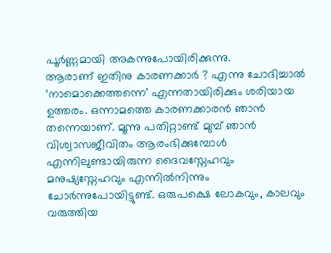പൂർണ്ണമായി അകന്നുപോയിരിക്കുന്നു.
ആരാണ് ഇതിനു കാരണക്കാർ ? എന്നു ചോദിച്ചാൽ ‘നാമൊക്കെത്തന്നെ’ എന്നതായിരിക്കും ശരിയായ ഉത്തരം. ഒന്നാമത്തെ കാരണക്കാരൻ ഞാൻ തന്നെയാണ്. മൂന്നു പതിറ്റാണ്ട് മുമ്പ് ഞാൻ വിശ്വാസജീവിതം ആരംഭിക്കുമ്പോൾ എന്നിലുണ്ടായിരുന്ന ദൈവസ്നേഹവും മനുഷ്യസ്നേഹവും എന്നിൽനിന്നും ചോർന്നുപോയിട്ടുണ്ട്. ഒരുപക്ഷെ ലോകവും, കാലവും വരുത്തിയ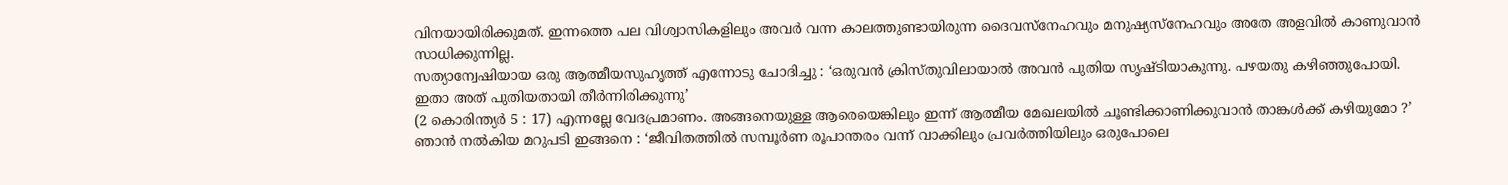വിനയായിരിക്കുമത്. ഇന്നത്തെ പല വിശ്വാസികളിലും അവർ വന്ന കാലത്തുണ്ടായിരുന്ന ദൈവസ്നേഹവും മനുഷ്യസ്നേഹവും അതേ അളവിൽ കാണുവാൻ സാധിക്കുന്നില്ല.
സത്യാന്വേഷിയായ ഒരു ആത്മീയസുഹൃത്ത് എന്നോടു ചോദിച്ചു : ‘ഒരുവൻ ക്രിസ്തുവിലായാൽ അവൻ പുതിയ സൃഷ്ടിയാകുന്നു. പഴയതു കഴിഞ്ഞുപോയി. ഇതാ അത് പുതിയതായി തീർന്നിരിക്കുന്നു’
(2 കൊരിന്ത്യർ 5 : 17) എന്നല്ലേ വേദപ്രമാണം. അങ്ങനെയുള്ള ആരെയെങ്കിലും ഇന്ന് ആത്മീയ മേഖലയിൽ ചൂണ്ടിക്കാണിക്കുവാൻ താങ്കൾക്ക് കഴിയുമോ ?’
ഞാൻ നൽകിയ മറുപടി ഇങ്ങനെ : ‘ജീവിതത്തിൽ സമ്പൂർണ രൂപാന്തരം വന്ന് വാക്കിലും പ്രവർത്തിയിലും ഒരുപോലെ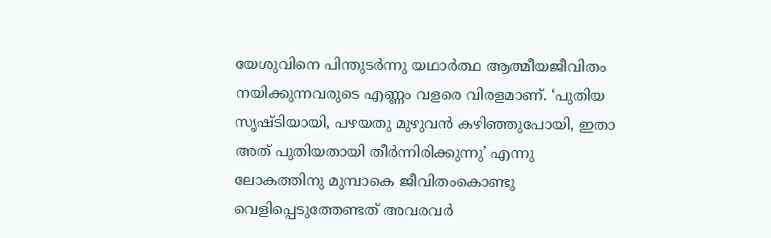യേശുവിനെ പിന്തുടർന്നു യഥാർത്ഥ ആത്മീയജീവിതം നയിക്കുന്നവരുടെ എണ്ണം വളരെ വിരളമാണ്. ‘പുതിയ സൃഷ്ടിയായി, പഴയതു മുഴുവൻ കഴിഞ്ഞുപോയി, ഇതാ അത് പുതിയതായി തീർന്നിരിക്കുന്നു’ എന്നു ലോകത്തിനു മുമ്പാകെ ജീവിതംകൊണ്ടു വെളിപ്പെടുത്തേണ്ടത് അവരവർ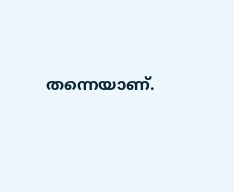തന്നെയാണ്.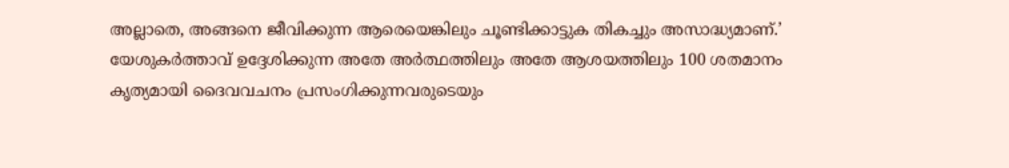അല്ലാതെ, അങ്ങനെ ജീവിക്കുന്ന ആരെയെങ്കിലും ചൂണ്ടിക്കാട്ടുക തികച്ചും അസാദ്ധ്യമാണ്.’
യേശുകർത്താവ് ഉദ്ദേശിക്കുന്ന അതേ അർത്ഥത്തിലും അതേ ആശയത്തിലും 100 ശതമാനം കൃത്യമായി ദൈവവചനം പ്രസംഗിക്കുന്നവരുടെയും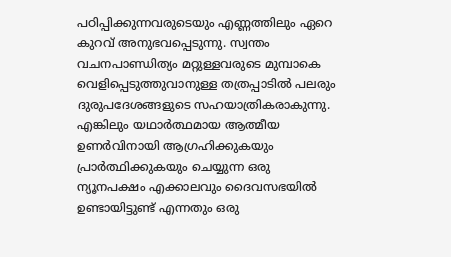പഠിപ്പിക്കുന്നവരുടെയും എണ്ണത്തിലും ഏറെ കുറവ് അനുഭവപ്പെടുന്നു. സ്വന്തം വചനപാണ്ഡിത്യം മറ്റുള്ളവരുടെ മുമ്പാകെ വെളിപ്പെടുത്തുവാനുള്ള തത്രപ്പാടിൽ പലരും ദുരുപദേശങ്ങളുടെ സഹയാത്രികരാകുന്നു. എങ്കിലും യഥാർത്ഥമായ ആത്മീയ ഉണർവിനായി ആഗ്രഹിക്കുകയും പ്രാർത്ഥിക്കുകയും ചെയ്യുന്ന ഒരു ന്യൂനപക്ഷം എക്കാലവും ദൈവസഭയിൽ ഉണ്ടായിട്ടുണ്ട് എന്നതും ഒരു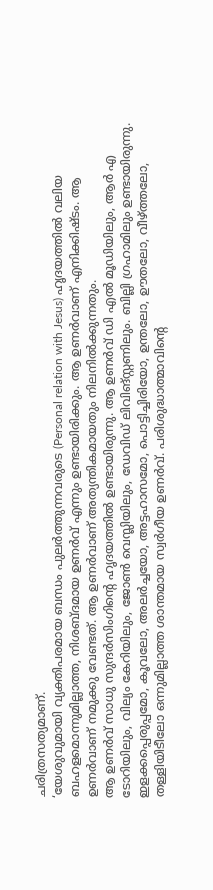ചരിത്രസത്യമാണ്.
‘യേശുവുമായി വ്യക്തിപരമായ ബന്ധം പുലർത്തുന്നവരുടെ (Personal relation with Jesus) ഹൃദയത്തിൽ വലിയ ബഹളമൊന്നുമില്ലാത്ത, നിശബ്ദമായ ഉണർവ് എന്നും ഉണ്ടായിരിക്കും. ആ ഉണർവാണ് എനിക്കിഷ്ടം. ആ ഉണർവാണ് നമുക്കു വേണ്ടത്. ആ ഉണർവാണ് അത്യന്തികമായതും നിലനിൽക്കുന്നതും.
ആ ഉണർവ് സാധു സുന്ദർസിംഗിന്റെ ഹൃദയത്തിൽ ഉണ്ടായിരുന്നു. ആ ഉണർവ് ഡി എൽ മൂഡിയിലും, ആർ എ ടോറിയിലും, വില്യം കേറിയിലും, ജോൺ വെസ്ലിയിലും, ഡേവിഡ് ലിവിങ്സ്റ്റണിലും. ബില്ലി ഗ്രഹാമിലും ഉണ്ടായിരുന്നു. ഇളക്കപ്പെരുപ്പമോ, കൂവലോ, അലർച്ചയോ, അട്ടഹാസമോ, പൊട്ടിച്ചിരിയോ, ഉന്തലോ, ഊതലോ, വീഴ്ത്തലോ, തള്ളിയിടീലോ ഒന്നുമില്ലാത്ത ശാന്തമായ സ്വർഗീയ ഉണർവ്. പരിശുദ്ധാത്മാവിന്റെ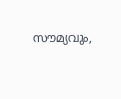സൗമ്യവും,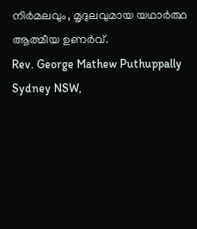നിർമലവും, മൃദുലവുമായ യഥാർത്ഥ ആത്മീയ ഉണർവ്.
Rev. George Mathew Puthuppally
Sydney NSW,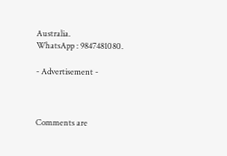Australia.
WhatsApp : 9847481080.

- Advertisement -



Comments are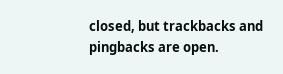closed, but trackbacks and pingbacks are open.